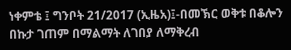ነቀምቴ ፤ ግንቦት 21/2017 (ኢዜአ)፤-በመኽር ወቅቱ በቆሎን በኩታ ገጠም በማልማት ለገበያ ለማቅረብ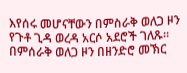እየሰሩ መሆናቸውን በምስራቅ ወለጋ ዞን የጉቶ ጊዳ ወረዳ አርሶ አደሮች ገለጹ።
በምሰራቅ ወለጋ ዞን በዘንድሮ መኽር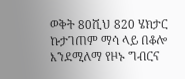ወቅት 80ሺህ 820 ሄክታር ኩታገጠም ማሳ ላይ በቆሎ እንደሚለማ የዞኑ ግብርና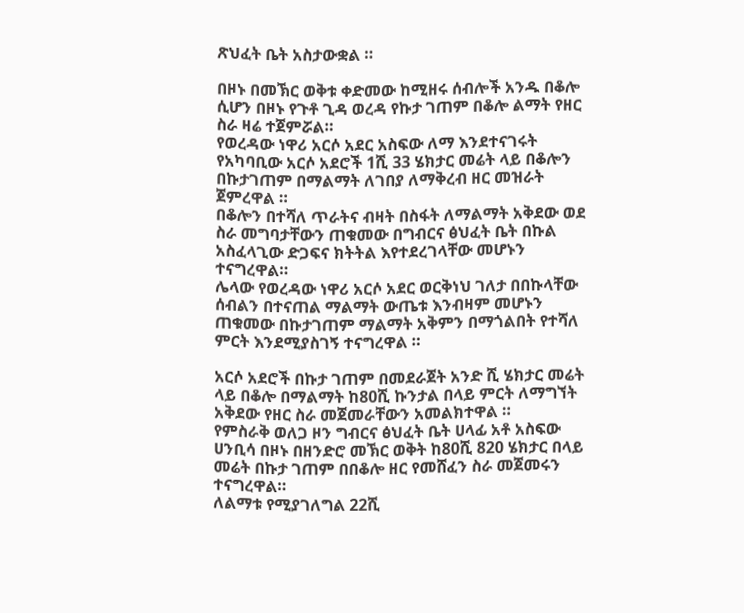ጽህፈት ቤት አስታውቋል ።

በዞኑ በመኽር ወቅቱ ቀድመው ከሚዘሩ ሰብሎች አንዱ በቆሎ ሲሆን በዞኑ የጉቶ ጊዳ ወረዳ የኩታ ገጠም በቆሎ ልማት የዘር ስራ ዛሬ ተጀምሯል።
የወረዳው ነዋሪ አርሶ አደር አስፍው ለማ እንደተናገሩት የአካባቢው አርሶ አደሮች 1ሺ 33 ሄክታር መሬት ላይ በቆሎን በኩታገጠም በማልማት ለገበያ ለማቅረብ ዘር መዝራት ጀምረዋል ።
በቆሎን በተሻለ ጥራትና ብዛት በስፋት ለማልማት አቅደው ወደ ስራ መግባታቸውን ጠቁመው በግብርና ፅህፈት ቤት በኩል አስፈላጊው ድጋፍና ክትትል እየተደረገላቸው መሆኑን ተናግረዋል።
ሌላው የወረዳው ነዋሪ አርሶ አደር ወርቅነህ ገለታ በበኩላቸው ሰብልን በተናጠል ማልማት ውጤቱ እንብዛም መሆኑን ጠቁመው በኩታገጠም ማልማት አቅምን በማጎልበት የተሻለ ምርት እንደሚያስገኝ ተናግረዋል ።

አርሶ አደሮች በኩታ ገጠም በመደራጀት አንድ ሺ ሄክታር መሬት ላይ በቆሎ በማልማት ከ80ሺ ኩንታል በላይ ምርት ለማግኘት አቅደው የዘር ስራ መጀመራቸውን አመልክተዋል ።
የምስራቅ ወለጋ ዞን ግብርና ፅህፈት ቤት ሀላፊ አቶ አስፍው ሀንቢሳ በዞኑ በዘንድሮ መኽር ወቅት ከ80ሺ 820 ሄክታር በላይ መሬት በኩታ ገጠም በበቆሎ ዘር የመሸፈን ስራ መጀመሩን ተናግረዋል።
ለልማቱ የሚያገለግል 22ሺ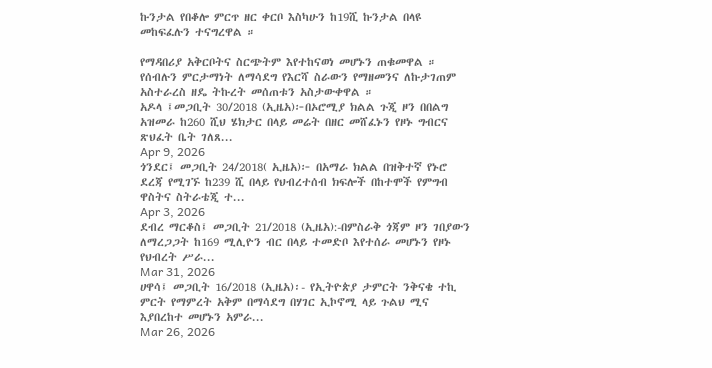ኩንታል የበቆሎ ምርጥ ዘር ቀርቦ እስካሁን ከ19ሺ ኩንታል በላዩ መከፍፈሉን ተናግረዋል ።

የማዳበሪያ አቅርቦትና ስርጭትም እየተከናወነ መሆኑን ጠቁመዋል ።
የሰብሉን ምርታማነት ለማሳደግ የእርሻ ስራውን የማዘመንና ለኩታገጠም አስተራረስ ዘዴ ትኩረት መሰጠቱን አስታውቀዋል ።
አዶላ ፤መጋቢት 30/2018 (ኢዜአ)፦በኦሮሚያ ክልል ጉጂ ዞን በበልግ አዝመራ ከ260 ሺህ ሄክታር በላይ መሬት በዘር መሸፈኑን የዞኑ ግብርና ጽህፈት ቤት ገለጸ...
Apr 9, 2026
ጎንደር፤ መጋቢት 24/2018( ኢዜአ)፦ በአማራ ክልል በዝቅተኛ የኑሮ ደረጃ የሚገኙ ከ239 ሺ በላይ የህብረተሰብ ክፍሎች በከተሞች የምግብ ዋስትና ስትራቴጂ ተ...
Apr 3, 2026
ደብረ ማርቆስ፤ መጋቢት 21/2018 (ኢዜአ):-በምስራቅ ጎጃም ዞን ገበያውን ለማረጋጋት ከ169 ሚሊዮን ብር በላይ ተመድቦ እየተሰራ መሆኑን የዞኑ የህብረት ሥራ...
Mar 31, 2026
ሀዋሳ፤ መጋቢት 16/2018 (ኢዜአ)፡- የኢትዮጵያ ታምርት ንቅናቄ ተኪ ምርት የማምረት አቅም በማሳደግ በሃገር ኢኮኖሚ ላይ ጉልህ ሚና እያበረከተ መሆኑን አምራ...
Mar 26, 2026